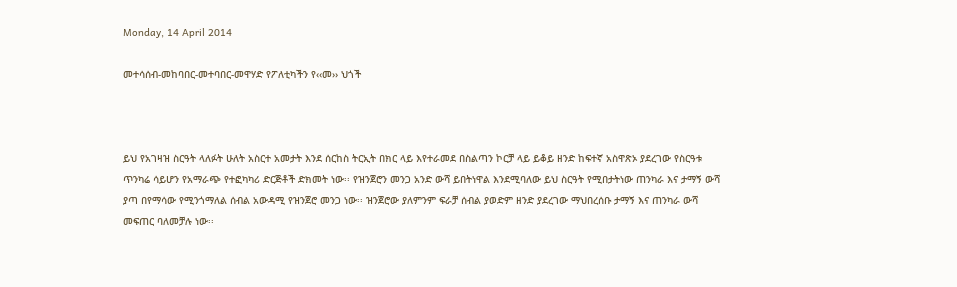Monday, 14 April 2014

መተሳሰብ-መከባበር-መተባበር-መዋሃድ የፖለቲካችን የ‹‹መ›› ህጎች



ይህ የአገዛዝ ስርዓት ላለፉት ሁለት አስርተ አመታት እንደ ሰርከስ ትርኢት በክር ላይ እየተራመደ በስልጣን ኮርቻ ላይ ይቆይ ዘንድ ከፍተኛ አስዋጽኦ ያደረገው የስርዓቱ ጥንካሬ ሳይሆን የአማራጭ የተፎካካሪ ድርጅቶች ድክመት ነው፡፡ የዝንጀሮን መንጋ አንድ ውሻ ይበትነዋል እንደሚባለው ይህ ስርዓት የሚበታትነው ጠንካራ እና ታማኝ ውሻ ያጣ በየማሳው የሚንጎማለል ሰብል አውዳሚ የዝንጀሮ መንጋ ነው፡፡ ዝንጀሮው ያለምንም ፍራቻ ሰብል ያወድም ዘንድ ያደረገው ማህበረሰቡ ታማኝ እና ጠንካራ ውሻ መፍጠር ባለመቻሉ ነው፡፡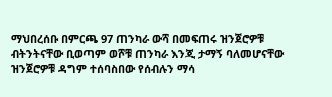ማህበረሰቡ በምርጫ 97 ጠንካራ ውሻ በመፍጠሩ ዝንጀሮዎቹ ብትንትናቸው ቢወጣም ወሾቹ ጠንካራ እንጂ ታማኝ ባለመሆናቸው ዝንጀሮዎቹ ዳግም ተሰባስበው የሰብሉን ማሳ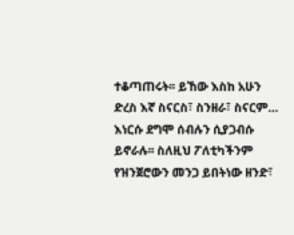ተቆጣጠሩት፡፡ ይኸው እስከ አሁን ድረስ እኛ ስናርስ፣ ስንዘራ፣ ስናርም… እነርሱ ደግሞ ሰብሉን ሲያጋብሱ ይኖራሉ፡፡ ስለዚህ ፖለቲካችንም የዝንጀሮውን መንጋ ይበትነው ዘንድ፣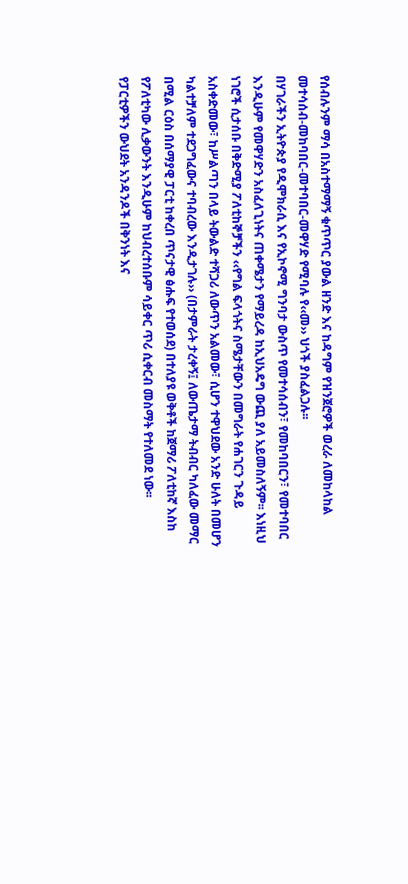የሰብሉንም ማሳ በአስተማማኝ ቁጥጥር ያውል ዘንድ እና ከዳግም የዝንጀሮዎች ወረራ ለመከላከል መተሳሰብ-መከባበር-መተባበር-መዋሃድ የሚባሉ የ‹‹መ›› ህጎች ያስፈልጋሉ፡፡
በሃገራችን ኢትዮጵያ የዲሞክራሲ እና የኢኮኖሚ ግንባታ ውስጥ የመተሳሰብን፣ የመከባበርን፣ የመተባበር እንዲሁም የመዋሃድን አስፈለጊነትና ጠቀሜታን የማይረዳ ከኢህአዴግ ውጪ ያለ አይመስለኝም፡፡ እነዚህ ነገሮች ሲታሰቡ በቅድሚያ ፖለቲከኞቻችን ‹‹የግል ፍላጎትና ስሜታቸውን በመግራት የሐገርን ጉዳይ አስቀድመው፣ ከሥልጣን በላይ ትውልድ ተሻጋሪ ለውጥን አልመው፣ ሲሆን ተዋህደው አንድ ሁለት በመሆን ካልተቻለም ተደጋግፈውና ተባብረው እንዲታገሉ›› (በታምራት ታረቀኝ፤ ለውጤታማ ትብብር ካለፈው መማር በሚል ርዕስ በሰማያዊ ፓርቲ ከቀረበ ጥናታዊ ፅሑፍ የተወሰደ) በተለያዩ ወቅቶች ከጀማሪ ፖለቲከኛ እስከ የፖለቲካው ሊቃውንት እንዲሁም ከህብረተሰቡም ሳይቀር ጥሪ ሲቀርብ መስማት የተለመደ ነው፡፡
የፓርቲዎችን ውህደት አንዳንዶች በቅንነት እና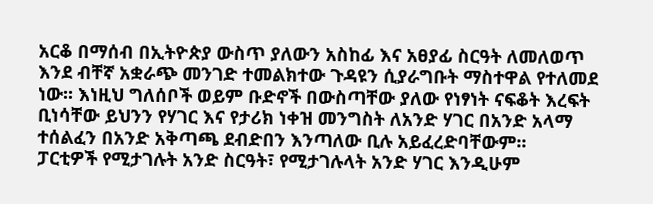አርቆ በማሰብ በኢትዮጵያ ውስጥ ያለውን አስከፊ እና አፀያፊ ስርዓት ለመለወጥ እንደ ብቸኛ አቋራጭ መንገድ ተመልክተው ጉዳዩን ሲያራግቡት ማስተዋል የተለመደ ነው፡፡ እነዚህ ግለሰቦች ወይም ቡድኖች በውስጣቸው ያለው የነፃነት ናፍቆት እረፍት ቢነሳቸው ይህንን የሃገር እና የታሪክ ነቀዝ መንግስት ለአንድ ሃገር በአንድ አላማ ተሰልፈን በአንድ አቅጣጫ ደብድበን እንጣለው ቢሉ አይፈረድባቸውም፡፡
ፓርቲዎች የሚታገሉት አንድ ስርዓት፣ የሚታገሉላት አንድ ሃገር እንዲሁም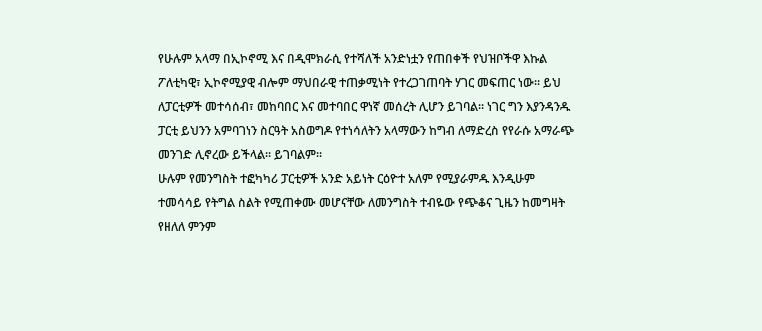የሁሉም አላማ በኢኮኖሚ እና በዲሞክራሲ የተሻለች አንድነቷን የጠበቀች የህዝቦችዋ እኩል ፖለቲካዊ፣ ኢኮኖሚያዊ ብሎም ማህበራዊ ተጠቃሚነት የተረጋገጠባት ሃገር መፍጠር ነው፡፡ ይህ ለፓርቲዎች መተሳሰብ፣ መከባበር እና መተባበር ዋነኛ መሰረት ሊሆን ይገባል፡፡ ነገር ግን እያንዳንዱ ፓርቲ ይህንን አምባገነን ስርዓት አስወግዶ የተነሳለትን አላማውን ከግብ ለማድረስ የየራሱ አማራጭ መንገድ ሊኖረው ይችላል፡፡ ይገባልም፡፡
ሁሉም የመንግስት ተፎካካሪ ፓርቲዎች አንድ አይነት ርዕዮተ አለም የሚያራምዱ እንዲሁም ተመሳሳይ የትግል ስልት የሚጠቀሙ መሆናቸው ለመንግስት ተብዬው የጭቆና ጊዜን ከመግዛት የዘለለ ምንም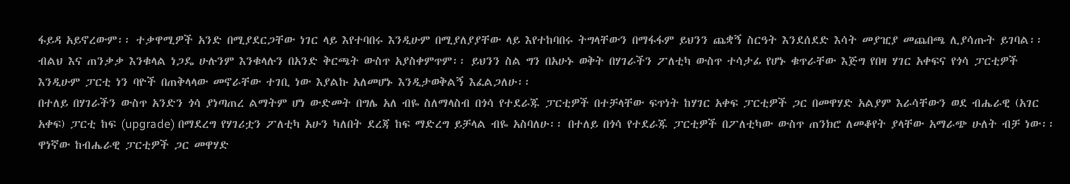ፋይዳ አይኖረውም፡፡ ተቃዋሚዎች አንድ በሚያደርጋቸው ነገር ላይ እየተባበሩ እንዲሁም በሚያለያያቸው ላይ እየተከባበሩ ትግላቸውን በማፋፋም ይህንን ጨቋኝ ስርዓት እንደሰደድ እሳት መያዢያ መጨበጫ ሊያሳጡት ይገባል፡፡ ብልህ እና ጠንቃቃ እንቁላል ነጋዴ ሁሉንም እንቁላሉን በአንድ ቅርጫት ውስጥ አያስቀምጥም፡፡ ይህንን ስል ግን በአሁኑ ወቅት በሃገራችን ፖለቲካ ውስጥ ተሳታፊ የሆኑ ቁጥራቸው እጅግ የበዛ ሃገር አቀፍና የጎሳ ፓርቲዎች እንዲሁም ፓርቲ ነን ባዮች በጠቅላላው መኖራቸው ተገቢ ነው እያልኩ አለመሆኑ እንዲታወቅልኝ እፈልጋለሁ፡፡
በተለይ በሃገራችን ውስጥ አንድን ጎሳ ያነጣጠረ ልማትም ሆነ ውድመት በግሌ አለ ብዬ ስለማላስብ በጎሳ የተደራጁ ፓርቲዎች በተቻላቸው ፍጥነት ከሃገር አቀፍ ፓርቲዎች ጋር በመዋሃድ አልያም እራሳቸውን ወደ ብሔራዊ (አገር አቀፍ) ፓርቲ ከፍ (upgrade) በማደረግ የሃገሪቷን ፖለቲካ አሁን ካለበት ደረጃ ከፍ ማድረግ ይቻላል ብዬ አስባለሁ፡፡ በተለይ በጎሳ የተደራጁ ፓርቲዎች በፖለቲካው ውስጥ ጠንክሮ ለመቆየት ያላቸው አማራጭ ሁለት ብቻ ነው፡፡ ዋነኛው ከብሔራዊ ፓርቲዎች ጋር መዋሃድ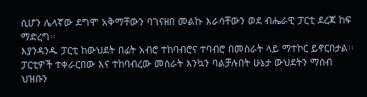ሲሆን ሌላኛው ደግሞ አቅማቸውን ባገናዘበ መልኩ እራሳቸውን ወደ ብሔራዊ ፓርቲ ደረጃ ከፍ ማድረግ፡፡
እያንዳንዱ ፓርቲ ከውህደት በፊት አብሮ ተከባብሮና ተባብሮ በመስራት ላይ ማተኮር ይኖርበታል፡፡ ፓርቲዎች ተቀራርበው እና ተከባብረው መስራት እንኳን ባልቻሉበት ሁኔታ ውህደትን ማሰብ ህዝቡን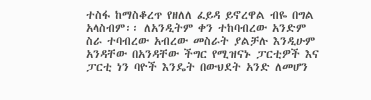ተስፋ ከማስቆረጥ የዘለለ ፈይዳ ይኖረዋል ብዬ በግል አላስብም፡፡ ለአንዲትም ቀን ተከባብረው አንድም ስራ ተባብረው አብረው መስራት ያልቻሉ እንዲሁም አንዳቸው በአንዳቸው ችግር የሚዝናኑ ፓርቲዎች እና ፓርቲ ነን ባዮች እንዴት በውህደት አንድ ለመሆን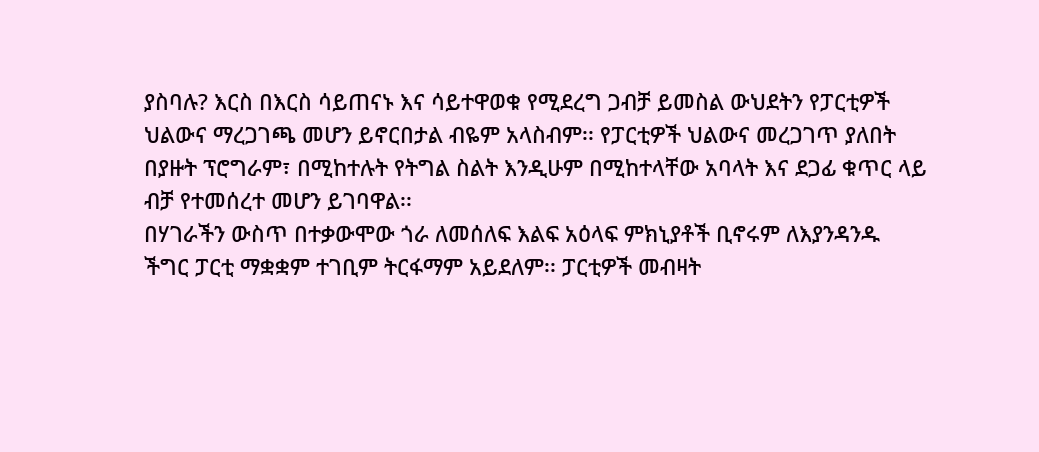ያስባሉ? እርስ በእርስ ሳይጠናኑ እና ሳይተዋወቁ የሚደረግ ጋብቻ ይመስል ውህደትን የፓርቲዎች ህልውና ማረጋገጫ መሆን ይኖርበታል ብዬም አላስብም፡፡ የፓርቲዎች ህልውና መረጋገጥ ያለበት በያዙት ፕሮግራም፣ በሚከተሉት የትግል ስልት እንዲሁም በሚከተላቸው አባላት እና ደጋፊ ቁጥር ላይ ብቻ የተመሰረተ መሆን ይገባዋል፡፡
በሃገራችን ውስጥ በተቃውሞው ጎራ ለመሰለፍ እልፍ አዕላፍ ምክኒያቶች ቢኖሩም ለእያንዳንዱ ችግር ፓርቲ ማቋቋም ተገቢም ትርፋማም አይደለም፡፡ ፓርቲዎች መብዛት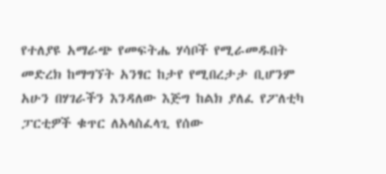የተለያዩ አማራጭ የመፍትሔ ሃሳቦች የሚራመዱበት መድረክ ከማግኘት አንፃር ከታየ የሚበረታታ ቢሆንም አሁን በሃገራችን እንዳለው እጅግ ከልክ ያለፈ የፖለቲካ ፓርቲዎች ቁጥር ለአላስፈላጊ የሰው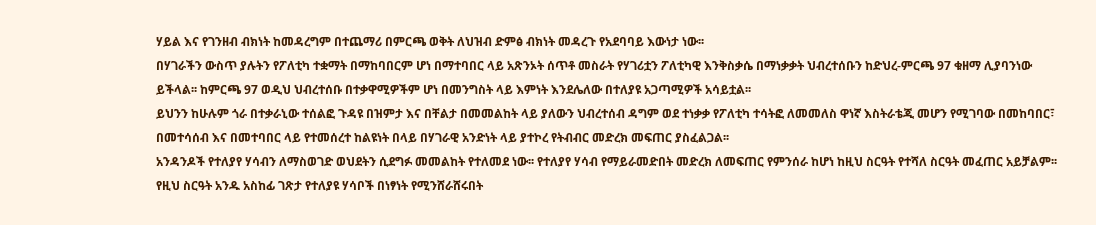ሃይል እና የገንዘብ ብክነት ከመዳረግም በተጨማሪ በምርጫ ወቅት ለህዝብ ድምፅ ብክነት መዳረጉ የአደባባይ እውነታ ነው፡፡
በሃገራችን ውስጥ ያሉትን የፖለቲካ ተቋማት በማከባበርም ሆነ በማተባበር ላይ አጽንኦት ሰጥቶ መስራት የሃገሪቷን ፖለቲካዊ እንቅስቃሴ በማነቃቃት ህብረተሰቡን ከድህረ-ምርጫ 97 ቁዘማ ሊያባንነው ይችላል፡፡ ከምርጫ 97 ወዲህ ህብረተሰቡ በተቃዋሚዎችም ሆነ በመንግስት ላይ እምነት እንደሌለው በተለያዩ አጋጣሚዎች አሳይቷል፡፡
ይህንን ከሁሉም ጎራ በተቃራኒው ተሰልፎ ጉዳዩ በዝምታ እና በቸልታ በመመልከት ላይ ያለውን ህብረተሰብ ዳግም ወደ ተነቃቃ የፖለቲካ ተሳትፎ ለመመለስ ዋነኛ እስትራቴጂ መሆን የሚገባው በመከባበር፣ በመተሳሰብ እና በመተባበር ላይ የተመሰረተ ከልዩነት በላይ በሃገራዊ አንድነት ላይ ያተኮረ የትብብር መድረክ መፍጠር ያስፈልጋል፡፡
አንዳንዶች የተለያየ ሃሳብን ለማስወገድ ወህደትን ሲደግፉ መመልከት የተለመደ ነው፡፡ የተለያየ ሃሳብ የማይራመድበት መድረክ ለመፍጠር የምንሰራ ከሆነ ከዚህ ስርዓት የተሻለ ስርዓት መፈጠር አይቻልም፡፡ የዚህ ስርዓት አንዱ አስከፊ ገጽታ የተለያዩ ሃሳቦች በነፃነት የሚንሸራሸሩበት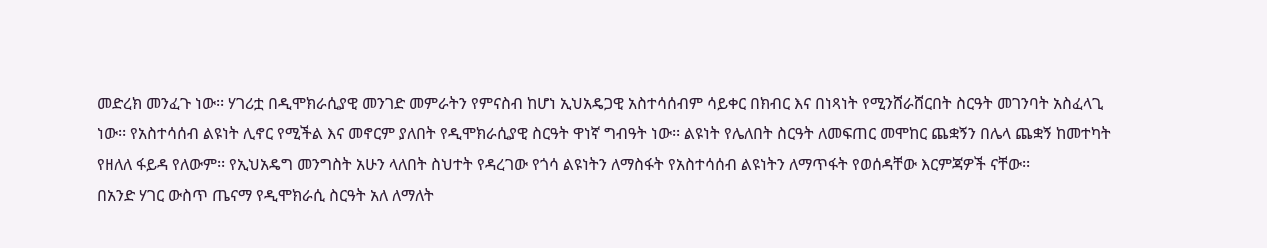መድረክ መንፈጉ ነው፡፡ ሃገሪቷ በዲሞክራሲያዊ መንገድ መምራትን የምናስብ ከሆነ ኢህአዴጋዊ አስተሳሰብም ሳይቀር በክብር እና በነጻነት የሚንሸራሸርበት ስርዓት መገንባት አስፈላጊ ነው፡፡ የአስተሳሰብ ልዩነት ሊኖር የሚችል እና መኖርም ያለበት የዲሞክራሲያዊ ስርዓት ዋነኛ ግብዓት ነው፡፡ ልዩነት የሌለበት ስርዓት ለመፍጠር መሞከር ጨቋኝን በሌላ ጨቋኝ ከመተካት የዘለለ ፋይዳ የለውም፡፡ የኢህአዴግ መንግስት አሁን ላለበት ስህተት የዳረገው የጎሳ ልዩነትን ለማስፋት የአስተሳሰብ ልዩነትን ለማጥፋት የወሰዳቸው እርምጃዎች ናቸው፡፡
በአንድ ሃገር ውስጥ ጤናማ የዲሞክራሲ ስርዓት አለ ለማለት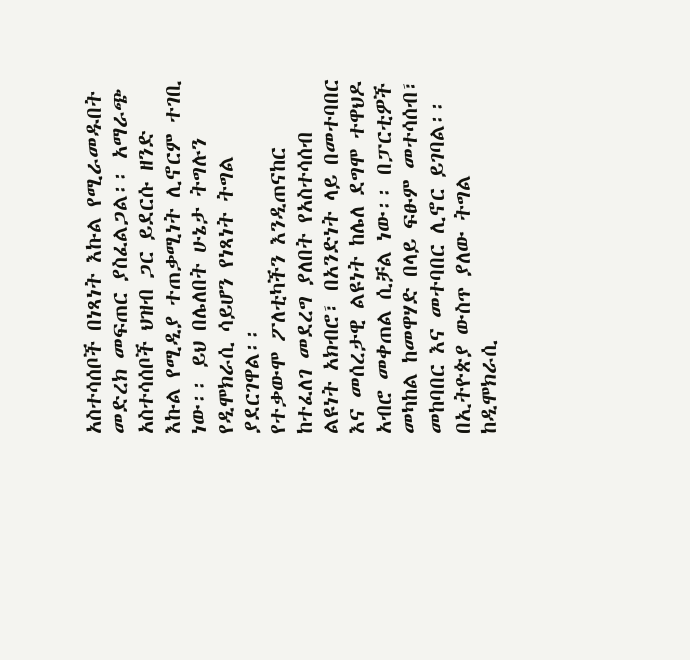አስተሳሰቦች በነጻነት እኩል የሚራመዱበት መድረክ መፍጠር ያስፈልጋል፡፡ አማራጭ አስተሳሰቦች ህዝብ ጋር ይደርሱ ዘንድ እኩል የሚዲያ ተጠቃሚነት ሊኖርም ተገቢ ነው፡፡ ይህ በሌለበት ሁኔታ ትግሉን የዲሞክራሲ ሳይሆን የነጻነት ትግል ያደርገዋል፡፡
የተቃውሞ ፖለቲካችን እንዲጠናከር ከተፈለገ መደረግ ያለበት የአስተሳሰብ ልዩነት አክብሮ፣ በአንድነት ላይ በመተባበር እና መሰረታዊ ልዩነት ከሌለ ደግሞ ተዋህዶ አብሮ መቀጠል ሲቻል ነው፡፡ በፓርቲዎች መካከል ከመዋሃድ በላይ ፍፁም መተሳሰብ፣ መከባበር እና መተባበር ሊኖር ይገባል፡፡ በኢትዮጵያ ውስጥ ያለው ትግል ከዲሞክራሲ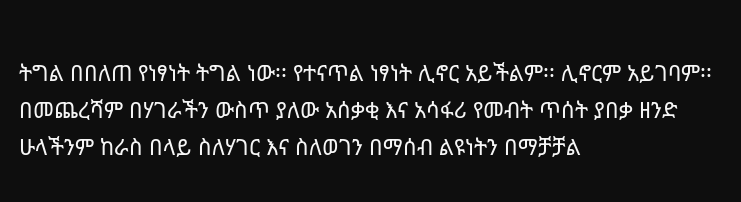ትግል በበለጠ የነፃነት ትግል ነው፡፡ የተናጥል ነፃነት ሊኖር አይችልም፡፡ ሊኖርም አይገባም፡፡
በመጨረሻም በሃገራችን ውስጥ ያለው አሰቃቂ እና አሳፋሪ የመብት ጥሰት ያበቃ ዘንድ ሁላችንም ከራስ በላይ ስለሃገር እና ስለወገን በማሰብ ልዩነትን በማቻቻል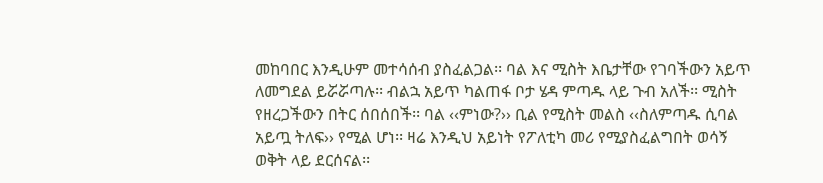መከባበር እንዲሁም መተሳሰብ ያስፈልጋል፡፡ ባል እና ሚስት እቤታቸው የገባችውን አይጥ ለመግደል ይሯሯጣሉ፡፡ ብልኋ አይጥ ካልጠፋ ቦታ ሄዳ ምጣዱ ላይ ጉብ አለች፡፡ ሚስት የዘረጋችውን በትር ሰበሰበች፡፡ ባል ‹‹ምነው?›› ቢል የሚስት መልስ ‹‹ስለምጣዱ ሲባል አይጧ ትለፍ›› የሚል ሆነ፡፡ ዛሬ እንዲህ አይነት የፖለቲካ መሪ የሚያስፈልግበት ወሳኝ ወቅት ላይ ደርሰናል፡፡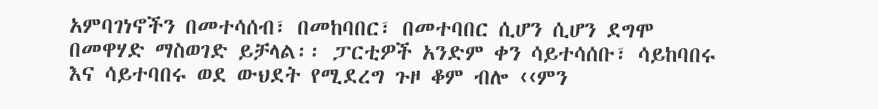አምባገነኖችን በመተሳሰብ፣ በመከባበር፣ በመተባበር ሲሆን ሲሆን ደግሞ በመዋሃድ ማስወገድ ይቻላል፡፡ ፓርቲዎች አንድም ቀን ሳይተሳሰቡ፣ ሳይከባበሩ እና ሳይተባበሩ ወደ ውህደት የሚደረግ ጉዞ ቆም ብሎ ‹‹ምን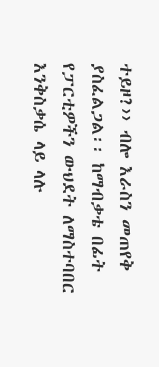ተይዞ?›› ብሎ እራስን መጠየቅ ያስፈልጋል፡፡ ከማብቃቴ በፊት የፓርቲዎችን ውህደት ለማስተባበር እንቅስቃሴ ላይ ላሉ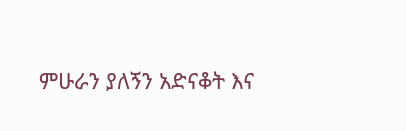ምሁራን ያለኝን አድናቆት እና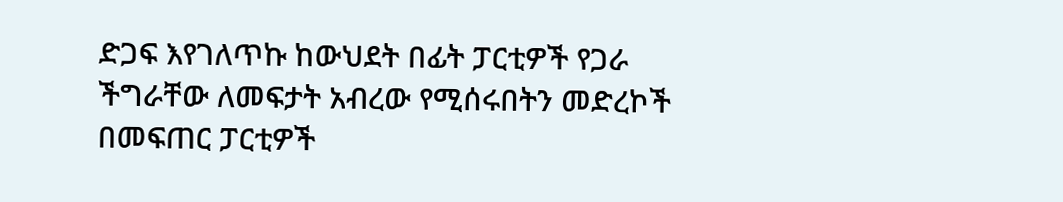ድጋፍ እየገለጥኩ ከውህደት በፊት ፓርቲዎች የጋራ ችግራቸው ለመፍታት አብረው የሚሰሩበትን መድረኮች በመፍጠር ፓርቲዎች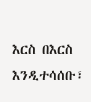እርስ በእርስ እንዲተሳሰቡ፣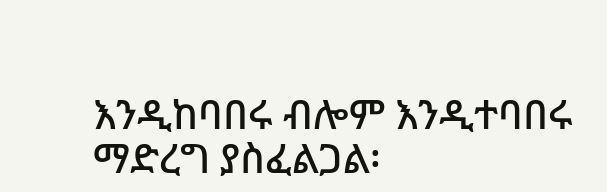እንዲከባበሩ ብሎም እንዲተባበሩ ማድረግ ያስፈልጋል፡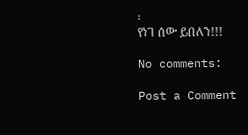፡
የነገ ሰው ይበለን!!!

No comments:

Post a Comment